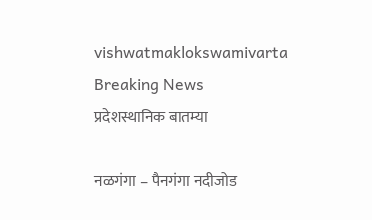vishwatmaklokswamivarta
Breaking News
प्रदेशस्थानिक बातम्या

नळगंगा – पैनगंगा नदीजोड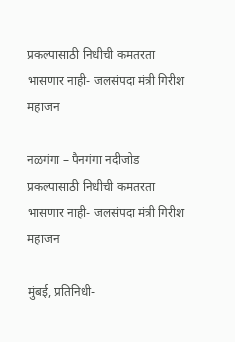प्रकल्पासाठी निधीची कमतरता भासणार नाही- जलसंपदा मंत्री गिरीश महाजन

नळगंगा – पैनगंगा नदीजोड प्रकल्पासाठी निधीची कमतरता भासणार नाही- जलसंपदा मंत्री गिरीश महाजन

मुंबई, प्रतिनिधी-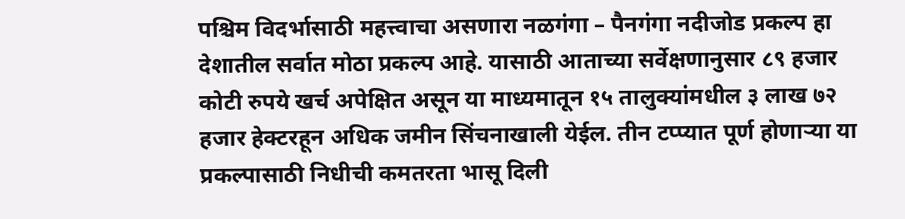पश्चिम विदर्भासाठी महत्त्वाचा असणारा नळगंगा – पैनगंगा नदीजोड प्रकल्प हा देशातील सर्वात मोठा प्रकल्प आहे. यासाठी आताच्या सर्वेक्षणानुसार ८९ हजार कोटी रुपये खर्च अपेक्षित असून या माध्यमातून १५ तालुक्यांमधील ३ लाख ७२ हजार हेक्टरहून अधिक जमीन सिंचनाखाली येईल. तीन टप्प्यात पूर्ण होणाऱ्या या प्रकल्पासाठी निधीची कमतरता भासू दिली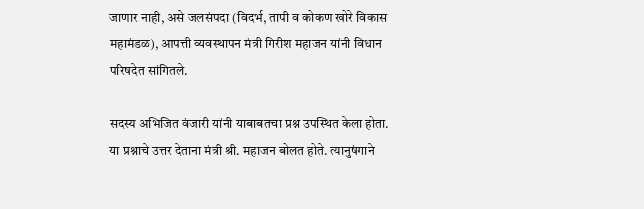जाणार नाही, असे जलसंपदा (विदर्भ, तापी व कोकण खोरे विकास महामंडळ), आपत्ती व्यवस्थापन मंत्री गिरीश महाजन यांनी विधान परिषदेत सांगितले.

सदस्य अभिजित वंजारी यांनी याबाबतचा प्रश्न उपस्थित केला होता. या प्रश्नाचे उत्तर देताना मंत्री श्री. महाजन बोलत होते. त्यानुषंगाने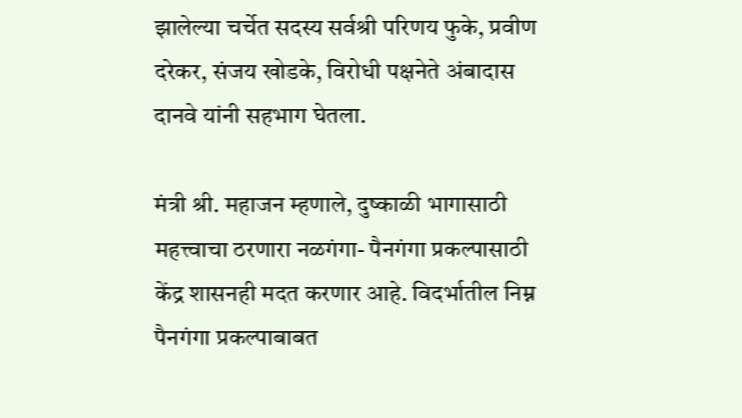झालेल्या चर्चेत सदस्य सर्वश्री परिणय फुके, प्रवीण दरेकर, संजय खोडके, विरोधी पक्षनेते अंबादास दानवे यांनी सहभाग घेतला.

मंत्री श्री. महाजन म्हणाले, दुष्काळी भागासाठी महत्त्वाचा ठरणारा नळगंगा- पैनगंगा प्रकल्पासाठी केंद्र शासनही मदत करणार आहे. विदर्भातील निम्न पैनगंगा प्रकल्पाबाबत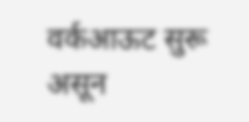वर्कआऊट सुरू असून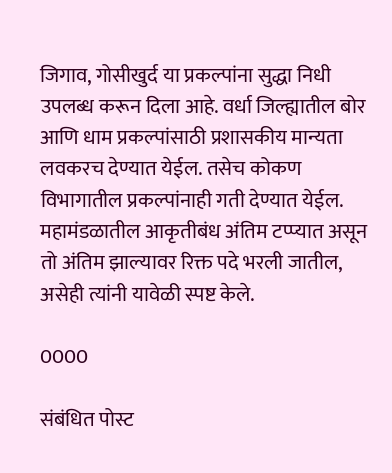जिगाव, गोसीखुर्द या प्रकल्पांना सुद्धा निधी उपलब्ध करून दिला आहे. वर्धा जिल्ह्यातील बोर आणि धाम प्रकल्पांसाठी प्रशासकीय मान्यता लवकरच देण्यात येईल. तसेच कोकण विभागातील प्रकल्पांनाही गती देण्यात येईल. महामंडळातील आकृतीबंध अंतिम टप्प्यात असून तो अंतिम झाल्यावर रिक्त पदे भरली जातील, असेही त्यांनी यावेळी स्पष्ट केले.

0000

संबंधित पोस्ट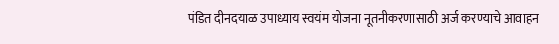पंडित दीनदयाळ उपाध्याय स्वयंम योजना नूतनीकरणासाठी अर्ज करण्याचे आवाहन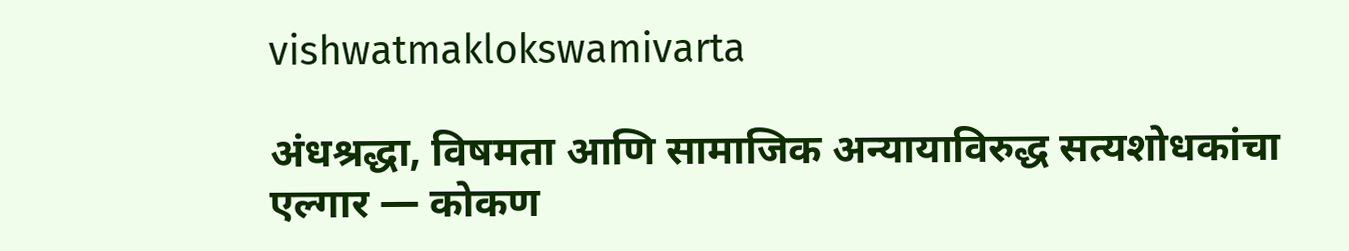vishwatmaklokswamivarta

अंधश्रद्धा, विषमता आणि सामाजिक अन्यायाविरुद्ध सत्यशोधकांचा एल्गार — कोकण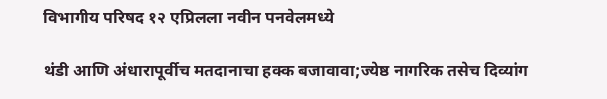विभागीय परिषद १२ एप्रिलला नवीन पनवेलमध्ये

थंडी आणि अंधारापूर्वीच मतदानाचा हक्क बजावावा;ज्येष्ठ नागरिक तसेच दिव्यांग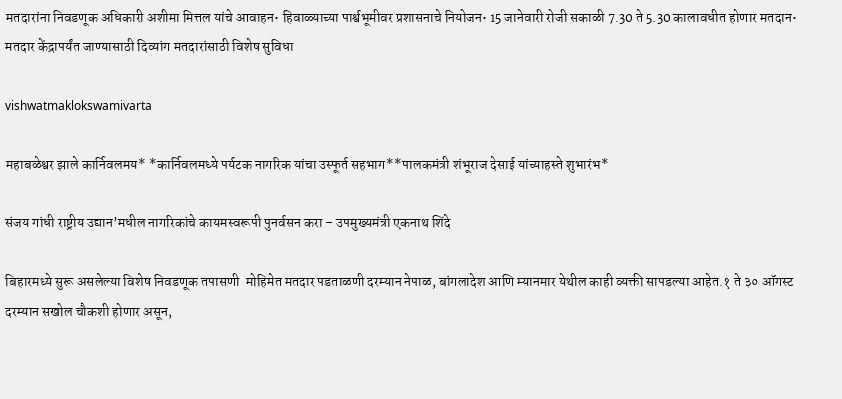मतदारांना निवडणूक अधिकारी अशीमा मित्तल यांचे आवाहन• हिवाळ्याच्या पार्श्वभूमीवर प्रशासनाचे नियोजन• 15 जानेवारी रोजी सकाळी 7.30 ते 5.30 कालावधीत होणार मतदान• मतदार केंद्रापर्यंत जाण्यासाठी दिव्यांग मतदारांसाठी विशेष सुविधा

vishwatmaklokswamivarta

महाबळेश्वर झाले कार्निवलमय* *कार्निवलमध्ये पर्यटक नागरिक यांचा उस्फूर्त सहभाग**पालकमंत्री शंभूराज देसाई यांच्याहस्ते शुभारंभ*

संजय गांधी राष्ट्रीय उद्यान’मधील नागरिकांचे कायमस्वरूपी पुनर्वसन करा – उपमुख्यमंत्री एकनाथ शिंदे

बिहारमध्ये सुरू असलेल्या विशेष निवडणूक तपासणी  मोहिमेत मतदार पडताळणी दरम्यान नेपाळ, बांगलादेश आणि म्यानमार येथील काही व्यक्ती सापडल्या आहेत.१ ते ३० ऑगस्ट दरम्यान सखोल चौकशी होणार असून,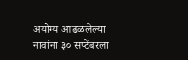अयोग्य आढळलेल्या नावांना ३० सप्टेंबरला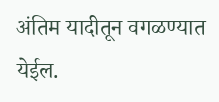अंतिम यादीतून वगळण्यात येईल.